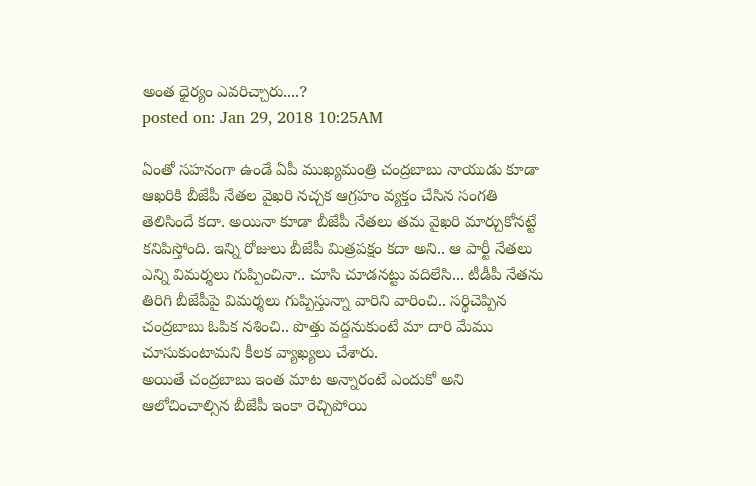అంత ధైర్యం ఎవరిచ్చారు....?
posted on: Jan 29, 2018 10:25AM

ఏంతో సహనంగా ఉండే ఏపీ ముఖ్యమంత్రి చంద్రబాబు నాయుడు కూడా ఆఖరికి బీజేపీ నేతల వైఖరి నచ్చక ఆగ్రహం వ్యక్తం చేసిన సంగతి తెలిసిందే కదా. అయినా కూడా బీజేపీ నేతలు తమ వైఖరి మార్చుకోనట్టే కనిపిస్తోంది. ఇన్ని రోజులు బీజేపీ మిత్రపక్షం కదా అని.. ఆ పార్టీ నేతలు ఎన్ని విమర్శలు గుప్పించినా.. చూసి చూడనట్టు వదిలేసి... టీడీపీ నేతను తిరిగి బీజేపీపై విమర్శలు గుప్పిస్తున్నా వారిని వారించి.. సర్థిచెప్పిన చంద్రబాబు ఓపిక నశించి.. పొత్తు వద్దనుకుంటే మా దారి మేము చూసుకుంటామని కీలక వ్యాఖ్యలు చేశారు.
అయితే చంద్రబాబు ఇంత మాట అన్నారంటే ఎందుకో అని ఆలోచించాల్సిన బీజేపీ ఇంకా రెచ్చిపోయి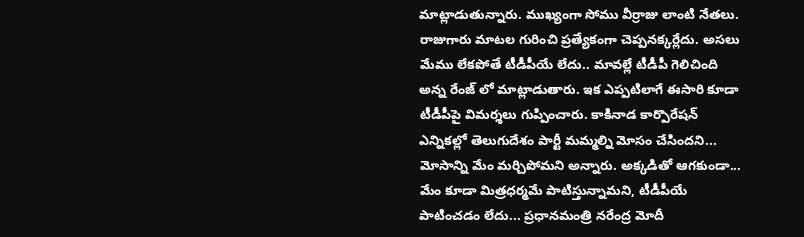మాట్లాడుతున్నారు. ముఖ్యంగా సోము వీర్రాజు లాంటి నేతలు. రాజుగారు మాటల గురించి ప్రత్యేకంగా చెప్పనక్కర్లేదు. అసలు మేము లేకపోతే టీడీపీయే లేదు.. మావల్లే టీడీపీ గెలిచింది అన్న రేంజ్ లో మాట్లాడుతారు. ఇక ఎప్పటిలాగే ఈసారి కూడా టీడీపీపై విమర్శలు గుప్పించారు. కాకినాడ కార్పొరేషన్ ఎన్నికల్లో తెలుగుదేశం పార్టీ మమ్మల్ని మోసం చేసిందని... మోసాన్ని మేం మర్చిపోమని అన్నారు. అక్కడితో ఆగకుండా... మేం కూడా మిత్రధర్మమే పాటిస్తున్నామని, టీడీపీయే పాటించడం లేదు... ప్రధానమంత్రి నరేంద్ర మోదీ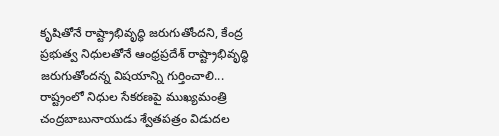కృషితోనే రాష్ట్రాభివృద్ధి జరుగుతోందని, కేంద్ర ప్రభుత్వ నిధులతోనే ఆంధ్రప్రదేశ్ రాష్ట్రాభివృద్ధి జరుగుతోందన్న విషయాన్ని గుర్తించాలి... రాష్ట్రంలో నిధుల సేకరణపై ముఖ్యమంత్రి చంద్రబాబునాయుడు శ్వేతపత్రం విడుదల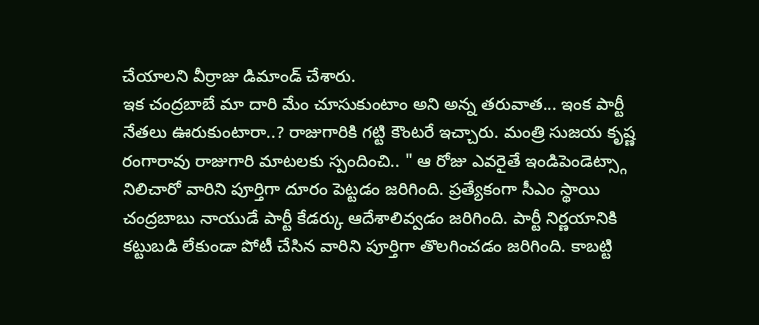చేయాలని వీర్రాజు డిమాండ్ చేశారు.
ఇక చంద్రబాబే మా దారి మేం చూసుకుంటాం అని అన్న తరువాత... ఇంక పార్టీ నేతలు ఊరుకుంటారా..? రాజుగారికి గట్టి కౌంటరే ఇచ్చారు. మంత్రి సుజయ కృష్ణ రంగారావు రాజుగారి మాటలకు స్పందించి.. " ఆ రోజు ఎవరైతే ఇండిపెండెట్స్గా నిలిచారో వారిని పూర్తిగా దూరం పెట్టడం జరిగింది. ప్రత్యేకంగా సీఎం స్థాయి చంద్రబాబు నాయుడే పార్టీ కేడర్కు ఆదేశాలివ్వడం జరిగింది. పార్టీ నిర్ణయానికి కట్టుబడి లేకుండా పోటీ చేసిన వారిని పూర్తిగా తొలగించడం జరిగింది. కాబట్టి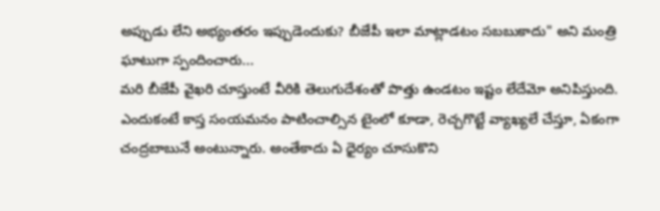అప్పుడు లేని అభ్యంతరం ఇప్పుడెందుకు? బీజేపీ ఇలా మాట్లాడటం సబబుకాదు" అని మంత్రి ఘాటుగా స్పందించారు...
మరి బీజేపీ వైఖరి చూస్తుంటే వీరికి తెలుగుదేశంతో పొత్తు ఉండటం ఇష్టం లేదేమో అనిపిస్తుంది. ఎందుకంటే కాస్త సంయమనం పాటించాల్సిన టైంలో కూడా, రెచ్చగొట్టే వ్యాఖ్యలే చేస్తూ, ఏకంగా చంద్రబాబునే అంటున్నారు. అంతేకాదు ఏ ధైర్యం చూసుకొని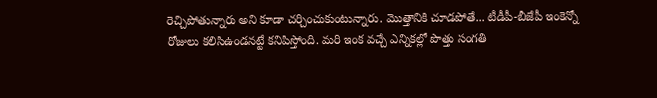రెచ్చిపోతున్నారు అని కూడా చర్చించుకుంటున్నారు. మొత్తానికి చూడపోతే... టీడీపీ-బీజేపీ ఇంకెన్నో రోజులు కలిసిఉండనట్టే కనిపిస్తోంది. మరి ఇంక వచ్చే ఎన్నికల్లో పొత్తు సంగతి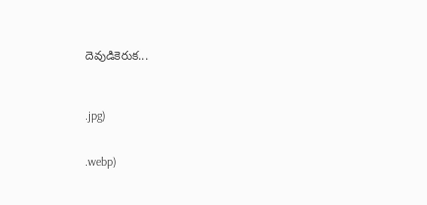దెవుడికెరుక...



.jpg)


.webp)